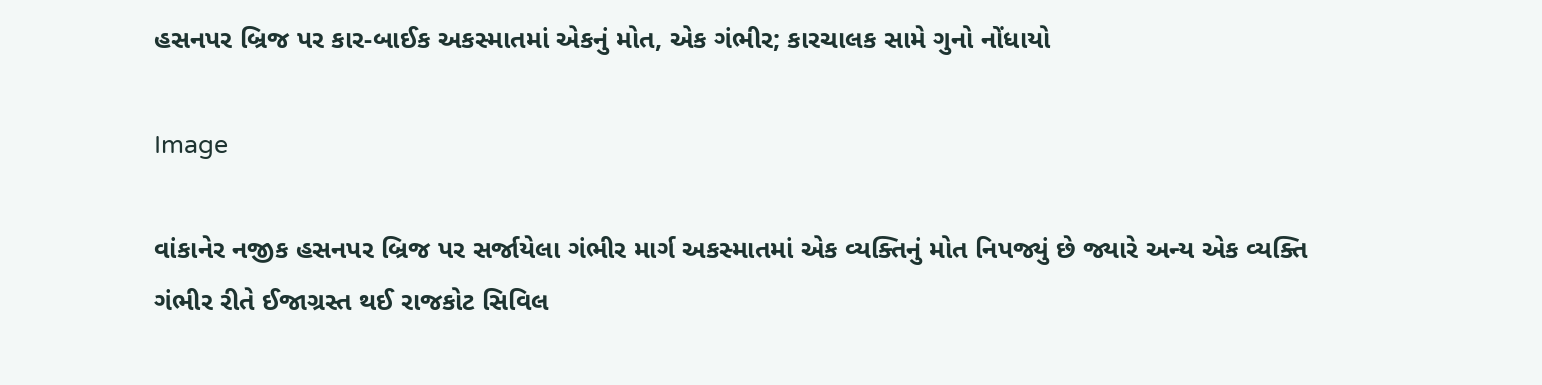હસનપર બ્રિજ પર કાર-બાઈક અકસ્માતમાં એકનું મોત, એક ગંભીર; કારચાલક સામે ગુનો નોંધાયો

Image

વાંકાનેર નજીક હસનપર બ્રિજ પર સર્જાયેલા ગંભીર માર્ગ અકસ્માતમાં એક વ્યક્તિનું મોત નિપજ્યું છે જ્યારે અન્ય એક વ્યક્તિ ગંભીર રીતે ઈજાગ્રસ્ત થઈ રાજકોટ સિવિલ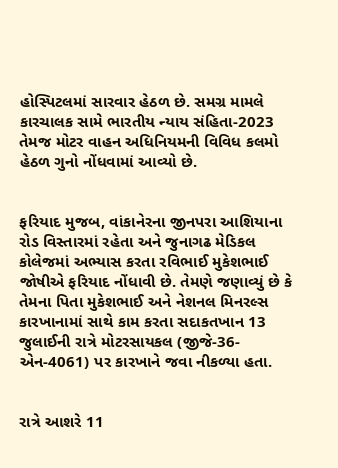હોસ્પિટલમાં સારવાર હેઠળ છે. સમગ્ર મામલે કારચાલક સામે ભારતીય ન્યાય સંહિતા-2023 તેમજ મોટર વાહન અધિનિયમની વિવિધ કલમો હેઠળ ગુનો નોંધવામાં આવ્યો છે.


ફરિયાદ મુજબ, વાંકાનેરના જીનપરા આશિયાના રોડ વિસ્તારમાં રહેતા અને જુનાગઢ મેડિકલ કોલેજમાં અભ્યાસ કરતા રવિભાઈ મુકેશભાઈ જોષીએ ફરિયાદ નોંધાવી છે. તેમણે જણાવ્યું છે કે તેમના પિતા મુકેશભાઈ અને નેશનલ મિનરલ્સ કારખાનામાં સાથે કામ કરતા સદાકતખાન 13 જુલાઈની રાત્રે મોટરસાયકલ (જીજે-36-એન-4061) પર કારખાને જવા નીકળ્યા હતા.


રાત્રે આશરે 11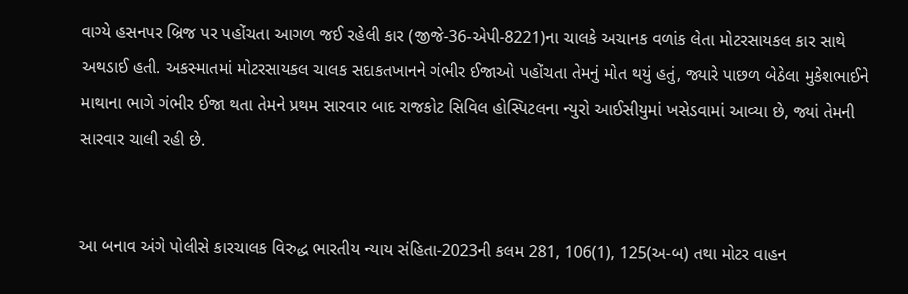વાગ્યે હસનપર બ્રિજ પર પહોંચતા આગળ જઈ રહેલી કાર (જીજે-36-એપી-8221)ના ચાલકે અચાનક વળાંક લેતા મોટરસાયકલ કાર સાથે અથડાઈ હતી. અકસ્માતમાં મોટરસાયકલ ચાલક સદાકતખાનને ગંભીર ઈજાઓ પહોંચતા તેમનું મોત થયું હતું, જ્યારે પાછળ બેઠેલા મુકેશભાઈને માથાના ભાગે ગંભીર ઈજા થતા તેમને પ્રથમ સારવાર બાદ રાજકોટ સિવિલ હોસ્પિટલના ન્યુરો આઈસીયુમાં ખસેડવામાં આવ્યા છે, જ્યાં તેમની સારવાર ચાલી રહી છે.


આ બનાવ અંગે પોલીસે કારચાલક વિરુદ્ધ ભારતીય ન્યાય સંહિતા-2023ની કલમ 281, 106(1), 125(અ-બ) તથા મોટર વાહન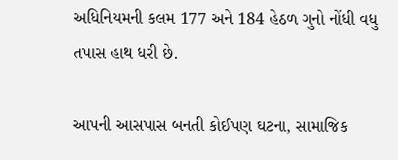અધિનિયમની કલમ 177 અને 184 હેઠળ ગુનો નોંધી વધુ તપાસ હાથ ધરી છે.

આપની આસપાસ બનતી કોઈપણ ઘટના, સામાજિક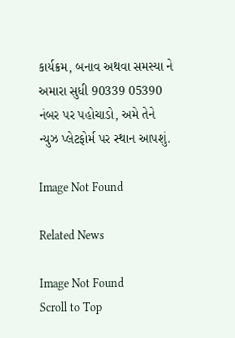કાર્યક્રમ, બનાવ અથવા સમસ્યા ને અમારા સુધી 90339 05390 નંબર પર પહોચાડો, અમે તેને ન્યુઝ પ્લેટફોર્મ પર સ્થાન આપશું.

Image Not Found

Related News

Image Not Found
Scroll to Top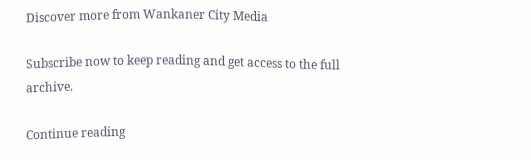Discover more from Wankaner City Media

Subscribe now to keep reading and get access to the full archive.

Continue reading